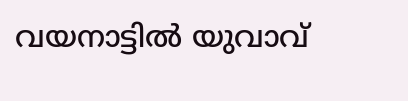വയനാട്ടില്‍ യുവാവ്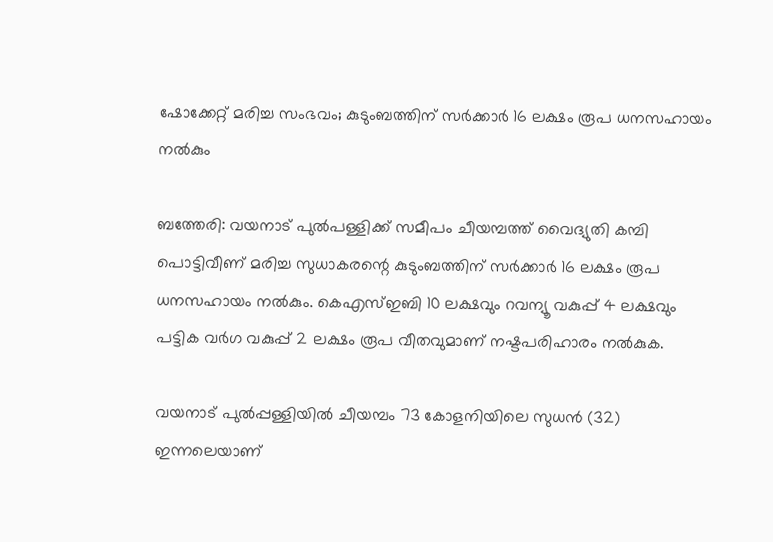ഷോക്കേറ്റ് മരിച്ച സംഭവം; കുടുംബത്തിന് സര്‍ക്കാര്‍ 16 ലക്ഷം രൂപ ധനസഹായം നല്‍കും

ബത്തേരി: വയനാട് പുല്‍പള്ളിക്ക് സമീപം ചീയമ്പത്ത് വൈദ്യുതി കമ്പി പൊട്ടിവീണ് മരിച്ച സുധാകരന്റെ കുടുംബത്തിന് സര്‍ക്കാര്‍ 16 ലക്ഷം രൂപ ധനസഹായം നല്‍കും. കെഎസ്ഇബി 10 ലക്ഷവും റവന്യൂ വകുപ്പ് 4 ലക്ഷവും പട്ടിക വര്‍ഗ വകുപ്പ് 2 ലക്ഷം രൂപ വീതവുമാണ് നഷ്ടപരിഹാരം നല്‍കുക.

വയനാട് പുല്‍പ്പള്ളിയില്‍ ചീയമ്പം 73 കോളനിയിലെ സുധന്‍ (32) ഇന്നലെയാണ്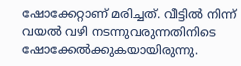ഷോക്കേറ്റാണ് മരിച്ചത്. വീട്ടില്‍ നിന്ന് വയല്‍ വഴി നടന്നുവരുന്നതിനിടെ ഷോക്കേല്‍ക്കുകയായിരുന്നു.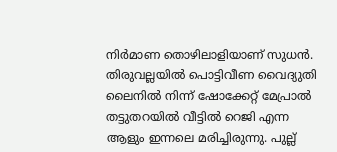നിര്‍മാണ തൊഴിലാളിയാണ് സുധന്‍. തിരുവല്ലയില്‍ പൊട്ടിവീണ വൈദ്യുതി ലൈനില്‍ നിന്ന് ഷോക്കേറ്റ് മേപ്രാല്‍ തട്ടുതറയില്‍ വീട്ടില്‍ റെജി എന്ന ആളും ഇന്നലെ മരിച്ചിരുന്നു. പുല്ല്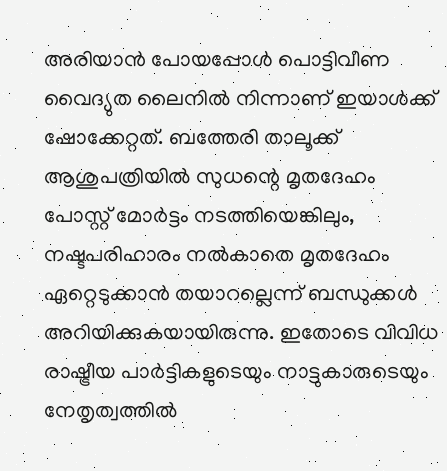അരിയാന്‍ പോയപ്പോള്‍ പൊട്ടിവീണ വൈദ്യുത ലൈനില്‍ നിന്നാണ് ഇയാള്‍ക്ക് ഷോക്കേറ്റത്. ബത്തേരി താലൂക്ക് ആശുപത്രിയില്‍ സുധന്റെ മൃതദേഹം പോസ്റ്റ് മോര്‍ട്ടം നടത്തിയെങ്കിലും, നഷ്ടപരിഹാരം നല്‍കാതെ മൃതദേഹം ഏറ്റെടുക്കാന്‍ തയാറല്ലെന്ന് ബന്ധുക്കള്‍ അറിയിക്കുകയായിരുന്നു. ഇതോടെ വിവിധ രാഷ്ട്രീയ പാര്‍ട്ടികളുടെയും നാട്ടുകാരുടെയും നേതൃത്വത്തില്‍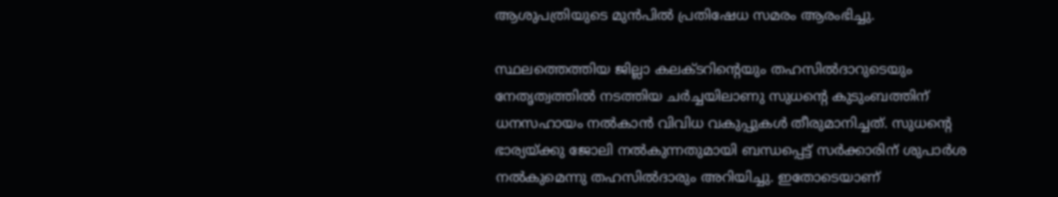ആശുപത്രിയുടെ മുന്‍പില്‍ പ്രതിഷേധ സമരം ആരംഭിച്ചു.

സ്ഥലത്തെത്തിയ ജില്ലാ കലക്ടറിന്റെയും തഹസില്‍ദാറുടെയും നേതൃത്വത്തില്‍ നടത്തിയ ചര്‍ച്ചയിലാണു സുധന്റെ കുടുംബത്തിന് ധനസഹായം നല്‍കാന്‍ വിവിധ വകുപ്പുകള്‍ തീരുമാനിച്ചത്. സുധന്റെ ഭാര്യയ്ക്കു ജോലി നല്‍കുന്നതുമായി ബന്ധപ്പെട്ട് സര്‍ക്കാരിന് ശുപാര്‍ശ നല്‍കുമെന്നു തഹസില്‍ദാരും അറിയിച്ചു. ഇതോടെയാണ്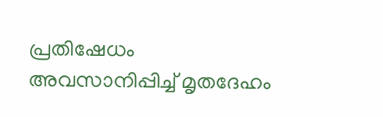പ്രതിഷേധം അവസാനിപ്പിച്ച് മൃതദേഹം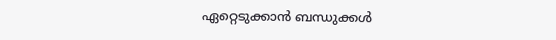ഏറ്റെടുക്കാന്‍ ബന്ധുക്കള്‍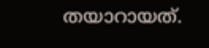തയാറായത്.